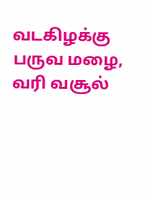வடகிழக்கு பருவ மழை, வரி வசூல்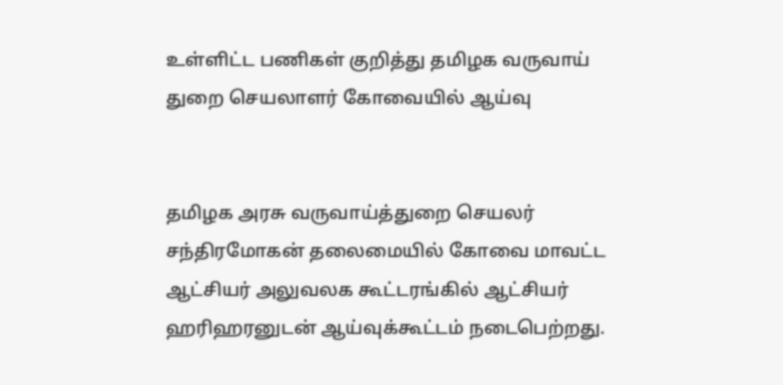உள்ளிட்ட பணிகள் குறித்து தமிழக வருவாய் துறை செயலாளர் கோவையில் ஆய்வு


தமிழக அரசு வருவாய்த்துறை செயலர் சந்திரமோகன் தலைமையில் கோவை மாவட்ட ஆட்சியர் அலுவலக கூட்டரங்கில் ஆட்சியர் ஹரிஹரனுடன் ஆய்வுக்கூட்டம் நடைபெற்றது.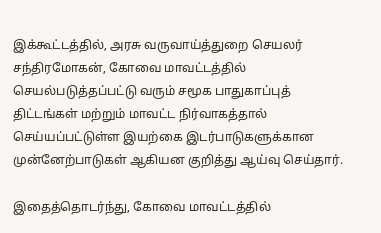இக்கூட்டத்தில், அரசு வருவாய்த்துறை செயலர் சந்திரமோகன், கோவை மாவட்டத்தில் செயல்படுத்தப்பட்டு வரும் சமூக பாதுகாப்புத் திட்டங்கள் மற்றும் மாவட்ட நிர்வாகத்தால் செய்யப்பட்டுள்ள இயற்கை இடர்பாடுகளுக்கான முன்னேற்பாடுகள் ஆகியன குறித்து ஆய்வு செய்தார்.

இதைத்தொடர்ந்து, கோவை மாவட்டத்தில்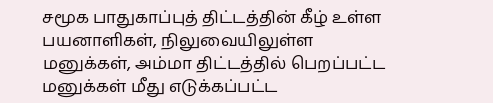சமூக பாதுகாப்புத் திட்டத்தின் கீழ் உள்ள பயனாளிகள், நிலுவையிலுள்ள மனுக்கள், அம்மா திட்டத்தில் பெறப்பட்ட மனுக்கள் மீது எடுக்கப்பட்ட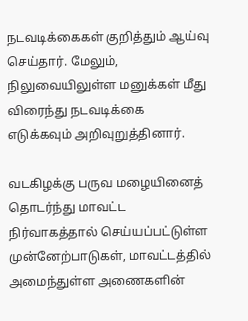நடவடிக்கைகள் குறித்தும் ஆய்வு செய்தார். மேலும், நிலுவையிலுள்ள மனுக்கள் மீது விரைந்து நடவடிக்கை எடுக்கவும் அறிவுறுத்தினார்.

வடகிழக்கு பருவ மழையினைத் தொடர்ந்து மாவட்ட நிர்வாகத்தால் செய்யப்பட்டுள்ள முன்னேற்பாடுகள், மாவட்டத்தில் அமைந்துள்ள அணைகளின்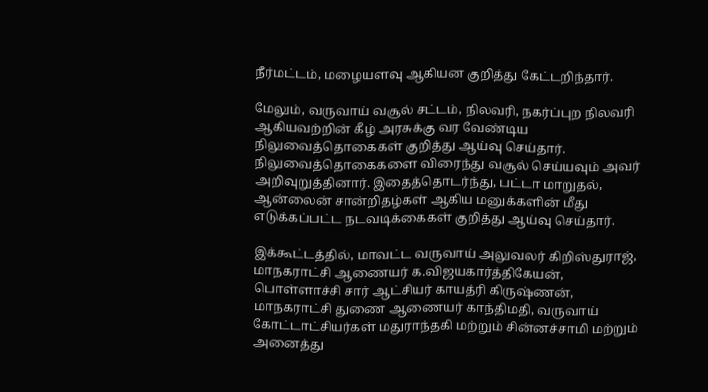நீர்மட்டம், மழையளவு ஆகியன குறித்து கேட்டறிந்தார்.

மேலும், வருவாய் வசூல் சட்டம், நிலவரி, நகர்ப்புற நிலவரி ஆகியவற்றின் கீழ் அரசுக்கு வர வேண்டிய நிலுவைத்தொகைகள் குறித்து ஆய்வு செய்தார். நிலுவைத்தொகைகளை விரைந்து வசூல் செய்யவும் அவர் அறிவுறுத்தினார். இதைத்தொடர்ந்து, பட்டா மாறுதல், ஆன்லைன் சான்றிதழ்கள் ஆகிய மனுக்களின் மீது எடுக்கப்பட்ட நடவடிக்கைகள் குறித்து ஆய்வு செய்தார்.

இக்கூட்டத்தில், மாவட்ட வருவாய் அலுவலர் கிறிஸ்துராஜ், மாநகராட்சி ஆணையர் க.விஜயகார்த்திகேயன், பொள்ளாச்சி சார் ஆட்சியர் காயத்ரி கிருஷ்ணன், மாநகராட்சி துணை ஆணையர் காந்திமதி, வருவாய் கோட்டாட்சியர்கள் மதுராந்தகி மற்றும் சின்னச்சாமி மற்றும் அனைத்து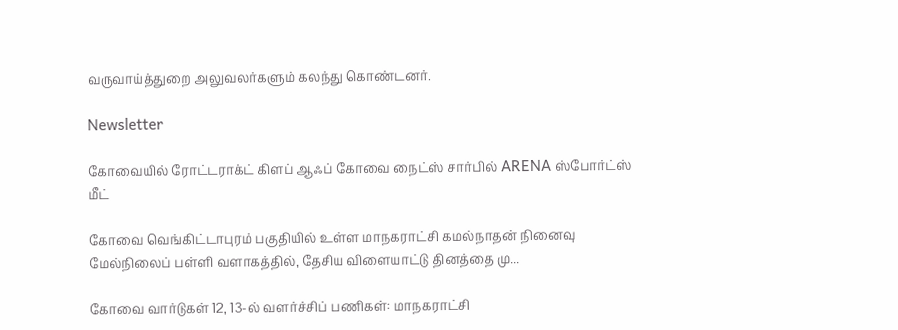வருவாய்த்துறை அலுவலர்களும் கலந்து கொண்டனர்.

Newsletter

கோவையில் ரோட்டராக்ட் கிளப் ஆஃப் கோவை நைட்ஸ் சார்பில் ARENA ஸ்போர்ட்ஸ் மீட்

கோவை வெங்கிட்டாபுரம் பகுதியில் உள்ள மாநகராட்சி கமல்நாதன் நினைவு மேல்நிலைப் பள்ளி வளாகத்தில், தேசிய விளையாட்டு தினத்தை மு...

கோவை வார்டுகள் 12, 13-ல் வளர்ச்சிப் பணிகள்: மாநகராட்சி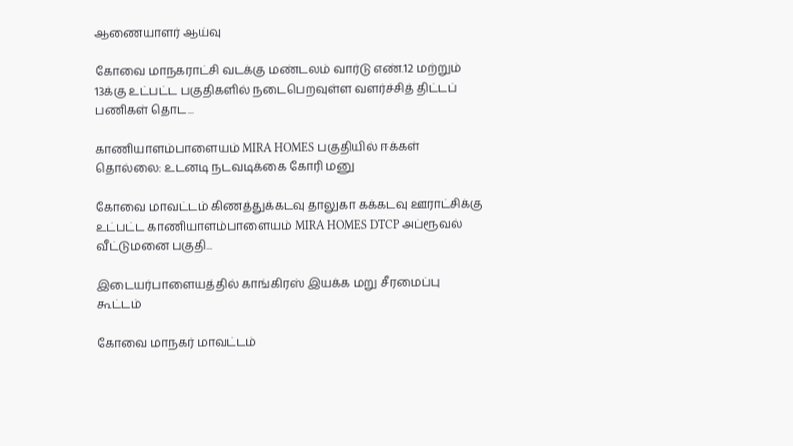ஆணையாளர் ஆய்வு

கோவை மாநகராட்சி வடக்கு மண்டலம் வார்டு எண்.12 மற்றும் 13க்கு உட்பட்ட பகுதிகளில் நடைபெறவுள்ள வளர்ச்சித் திட்டப் பணிகள் தொட...

காணியாளம்பாளையம் MIRA HOMES பகுதியில் ஈக்கள் தொல்லை: உடனடி நடவடிக்கை கோரி மனு

கோவை மாவட்டம் கிணத்துக்கடவு தாலுகா கக்கடவு ஊராட்சிக்கு உட்பட்ட காணியாளம்பாளையம் MIRA HOMES DTCP அப்ரூவல் வீட்டுமனை பகுதி...

இடையர்பாளையத்தில் காங்கிரஸ் இயக்க மறு சீரமைப்பு கூட்டம்

கோவை மாநகர் மாவட்டம்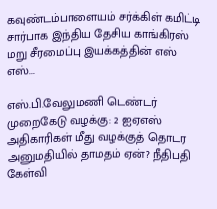கவுண்டம்பாளையம் சர்க்கிள் கமிட்டி சார்பாக இந்திய தேசிய காங்கிரஸ் மறு சீரமைப்பு இயக்கத்தின் எஸ் எஸ்...

எஸ்.பி.வேலுமணி டெண்டர் முறைகேடு வழக்கு: 2 ஐஏஎஸ் அதிகாரிகள் மீது வழக்குத் தொடர அனுமதியில் தாமதம் ஏன்? நீதிபதி கேள்வி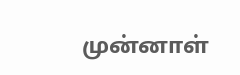முன்னாள்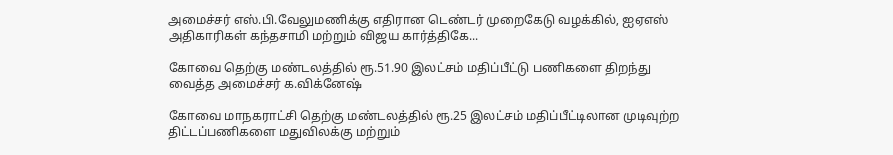அமைச்சர் எஸ்.பி.வேலுமணிக்கு எதிரான டெண்டர் முறைகேடு வழக்கில், ஐஏஎஸ் அதிகாரிகள் கந்தசாமி மற்றும் விஜய கார்த்திகே...

கோவை தெற்கு மண்டலத்தில் ரூ.51.90 இலட்சம் மதிப்பீட்டு பணிகளை திறந்து வைத்த அமைச்சர் க.விக்னேஷ்

கோவை மாநகராட்சி தெற்கு மண்டலத்தில் ரூ.25 இலட்சம் மதிப்பீட்டிலான முடிவுற்ற திட்டப்பணிகளை மதுவிலக்கு மற்றும்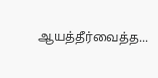ஆயத்தீர்வைத்த...